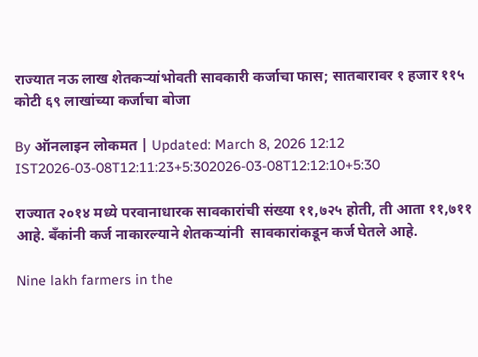राज्यात नऊ लाख शेतकऱ्यांभोवती सावकारी कर्जाचा फास; सातबारावर १ हजार ११५ कोटी ६९ लाखांच्या कर्जाचा बोजा

By ऑनलाइन लोकमत | Updated: March 8, 2026 12:12 IST2026-03-08T12:11:23+5:302026-03-08T12:12:10+5:30

राज्यात २०१४ मध्ये परवानाधारक सावकारांची संख्या ११,७२५ होती, ती आता ११,७११ आहे. बँकांनी कर्ज नाकारल्याने शेतकऱ्यांनी  सावकारांकडून कर्ज घेतले आहे.

Nine lakh farmers in the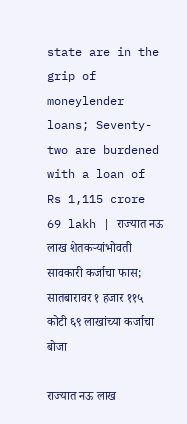state are in the grip of moneylender loans; Seventy-two are burdened with a loan of Rs 1,115 crore 69 lakh | राज्यात नऊ लाख शेतकऱ्यांभोवती सावकारी कर्जाचा फास; सातबारावर १ हजार ११५ कोटी ६९ लाखांच्या कर्जाचा बोजा

राज्यात नऊ लाख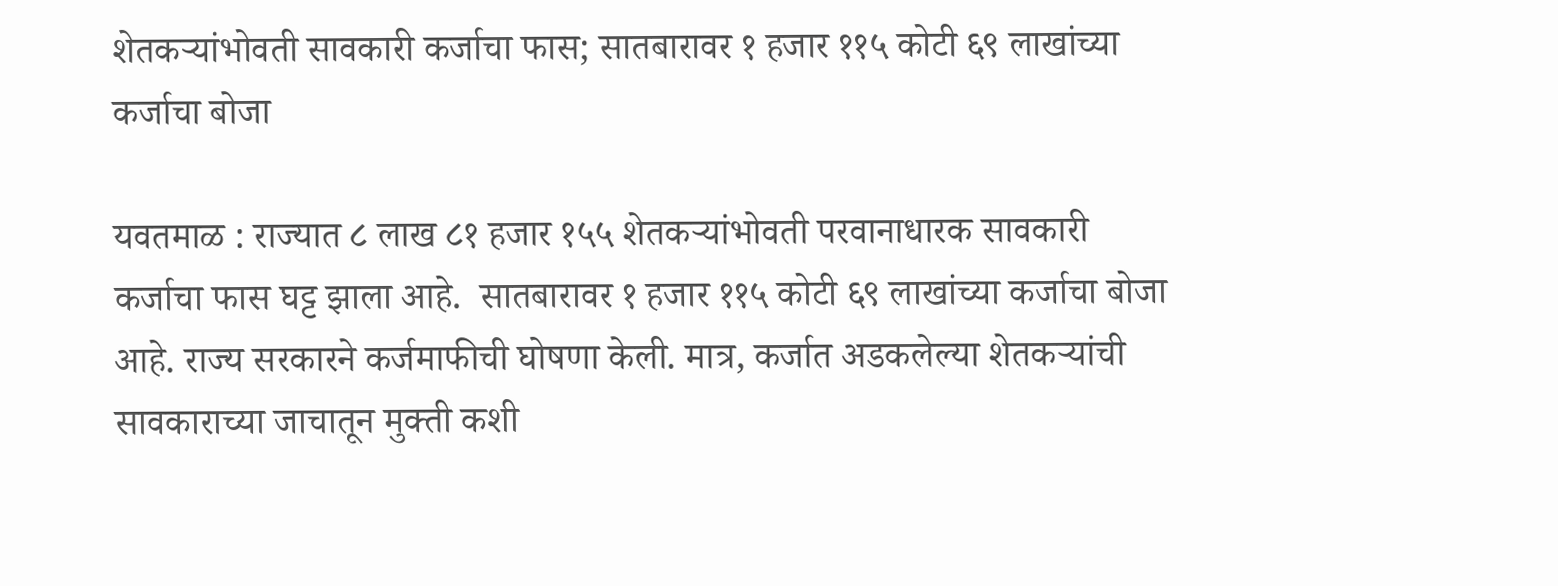शेतकऱ्यांभोवती सावकारी कर्जाचा फास; सातबारावर १ हजार ११५ कोटी ६९ लाखांच्या कर्जाचा बोजा

यवतमाळ : राज्यात ८ लाख ८१ हजार १५५ शेतकऱ्यांभोवती परवानाधारक सावकारी कर्जाचा फास घट्ट झाला आहे.  सातबारावर १ हजार ११५ कोटी ६९ लाखांच्या कर्जाचा बोजा आहे. राज्य सरकारने कर्जमाफीची घोषणा केली. मात्र, कर्जात अडकलेल्या शेतकऱ्यांची सावकाराच्या जाचातून मुक्ती कशी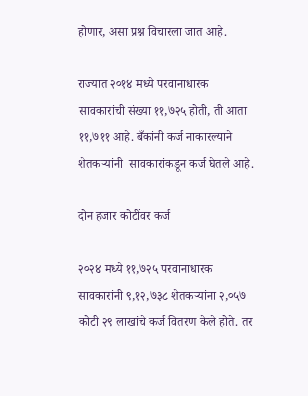होणार, असा प्रश्न विचारला जात आहे.

राज्यात २०१४ मध्ये परवानाधारक सावकारांची संख्या ११,७२५ होती, ती आता ११,७११ आहे. बँकांनी कर्ज नाकारल्याने शेतकऱ्यांनी  सावकारांकडून कर्ज घेतले आहे.

दोन हजार कोटींवर कर्ज

२०२४ मध्ये ११,७२५ परवानाधारक सावकारांनी ९,१२,७३८ शेतकऱ्यांना २,०५७ कोटी २९ लाखांचे कर्ज वितरण केले होते. तर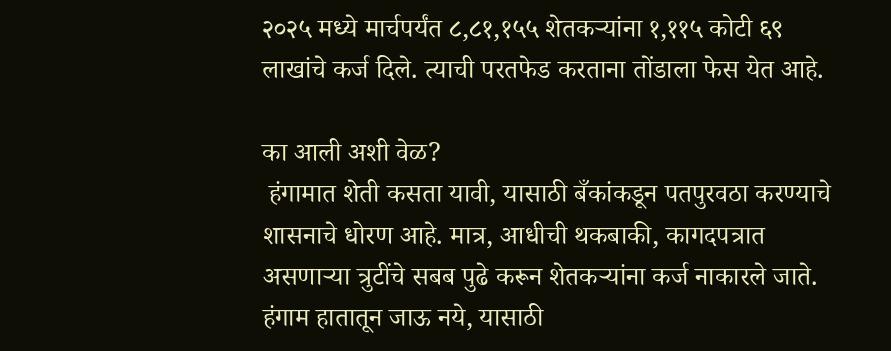२०२५ मध्ये मार्चपर्यंत ८,८१,१५५ शेतकऱ्यांना १,११५ कोटी ६९ लाखांचे कर्ज दिले. त्याची परतफेड करताना तोंडाला फेस येत आहे.

का आली अशी वेळ?
 हंगामात शेती कसता यावी, यासाठी बँकांकडून पतपुरवठा करण्याचे शासनाचे धोरण आहे. मात्र, आधीची थकबाकी, कागदपत्रात असणाऱ्या त्रुटींचे सबब पुढे करून शेतकऱ्यांना कर्ज नाकारले जाते. हंगाम हातातून जाऊ नये, यासाठी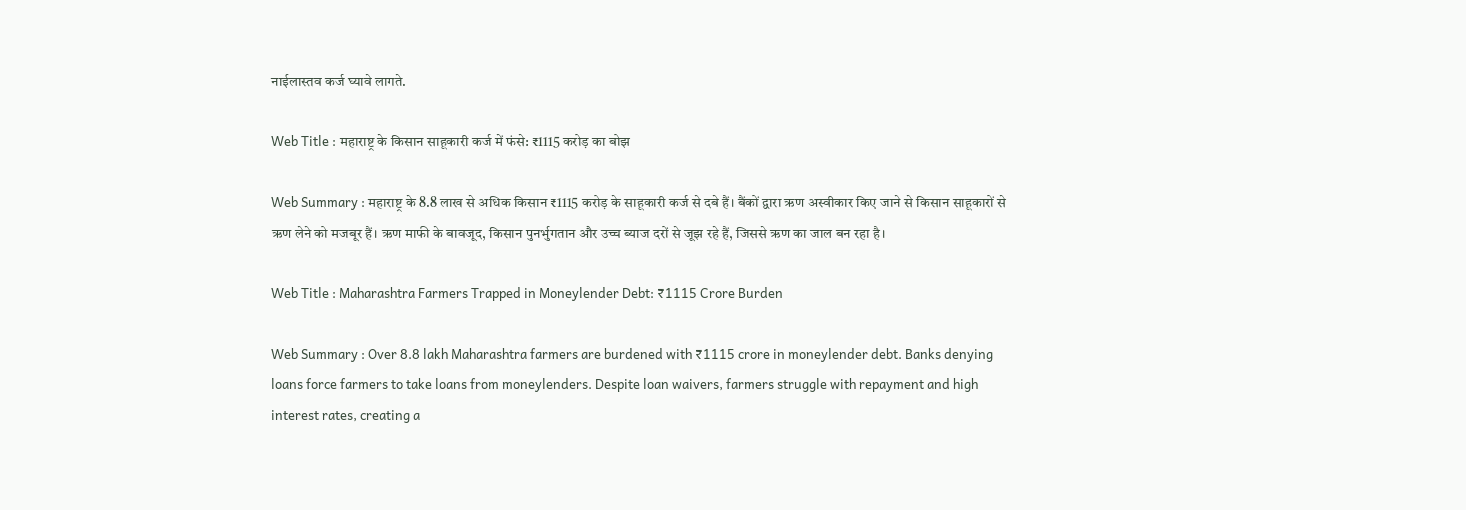नाईलास्तव कर्ज घ्यावे लागते.

Web Title : महाराष्ट्र के किसान साहूकारी कर्ज में फंसे: ₹1115 करोड़ का बोझ

Web Summary : महाराष्ट्र के 8.8 लाख से अधिक किसान ₹1115 करोड़ के साहूकारी कर्ज से दबे हैं। बैंकों द्वारा ऋण अस्वीकार किए जाने से किसान साहूकारों से ऋण लेने को मजबूर हैं। ऋण माफी के बावजूद, किसान पुनर्भुगतान और उच्च ब्याज दरों से जूझ रहे हैं, जिससे ऋण का जाल बन रहा है।

Web Title : Maharashtra Farmers Trapped in Moneylender Debt: ₹1115 Crore Burden

Web Summary : Over 8.8 lakh Maharashtra farmers are burdened with ₹1115 crore in moneylender debt. Banks denying loans force farmers to take loans from moneylenders. Despite loan waivers, farmers struggle with repayment and high interest rates, creating a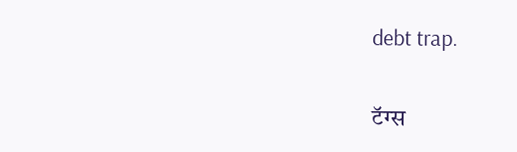debt trap.

टॅग्स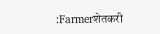:Farmerशेतकरी